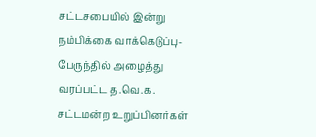சட்டசபையில் இன்று நம்பிக்கை வாக்கெடுப்பு- பேருந்தில் அழைத்து வரப்பட்ட த.வெ.க. சட்டமன்ற உறுப்பினர்கள்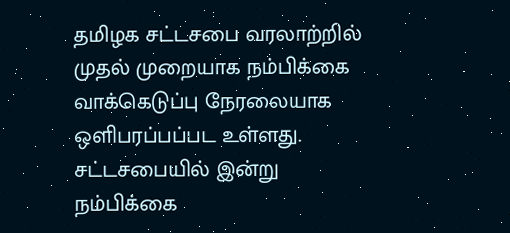தமிழக சட்டசபை வரலாற்றில் முதல் முறையாக நம்பிக்கை வாக்கெடுப்பு நேரலையாக ஒளிபரப்பப்பட உள்ளது.
சட்டசபையில் இன்று நம்பிக்கை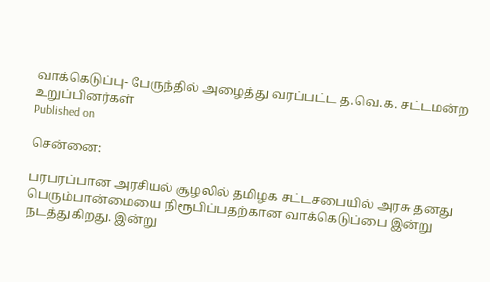வாக்கெடுப்பு- பேருந்தில் அழைத்து வரப்பட்ட த.வெ.க. சட்டமன்ற உறுப்பினர்கள்
Published on

சென்னை:

பரபரப்பான அரசியல் சூழலில் தமிழக சட்டசபையில் அரசு தனது பெரும்பான்மையை நிரூபிப்பதற்கான வாக்கெடுப்பை இன்று நடத்துகிறது. இன்று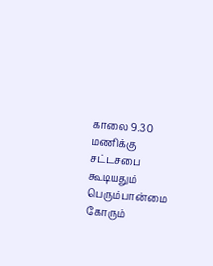காலை 9.30 மணிக்கு சட்டசபை கூடியதும் பெரும்பான்மை கோரும்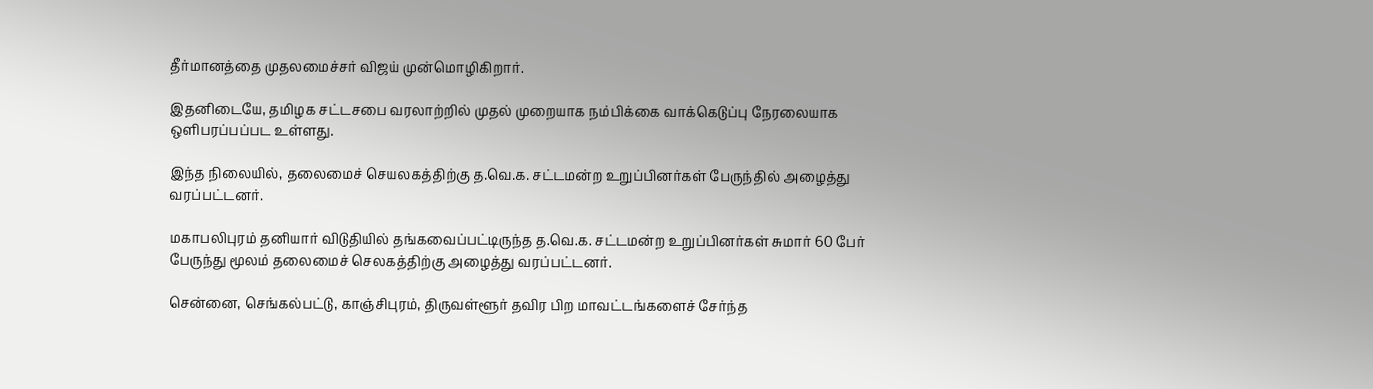தீர்மானத்தை முதலமைச்சர் விஜய் முன்மொழிகிறார்.

இதனிடையே, தமிழக சட்டசபை வரலாற்றில் முதல் முறையாக நம்பிக்கை வாக்கெடுப்பு நேரலையாக ஒளிபரப்பப்பட உள்ளது.

இந்த நிலையில், தலைமைச் செயலகத்திற்கு த.வெ.க. சட்டமன்ற உறுப்பினர்கள் பேருந்தில் அழைத்து வரப்பட்டனர்.

மகாபலிபுரம் தனியார் விடுதியில் தங்கவைப்பட்டிருந்த த.வெ.க. சட்டமன்ற உறுப்பினர்கள் சுமார் 60 பேர் பேருந்து மூலம் தலைமைச் செலகத்திற்கு அழைத்து வரப்பட்டனர்.

சென்னை, செங்கல்பட்டு, காஞ்சிபுரம், திருவள்ளூர் தவிர பிற மாவட்டங்களைச் சேர்ந்த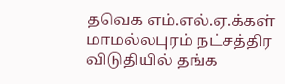தவெக எம்.எல்.ஏ.க்கள் மாமல்லபுரம் நட்சத்திர விடுதியில் தங்க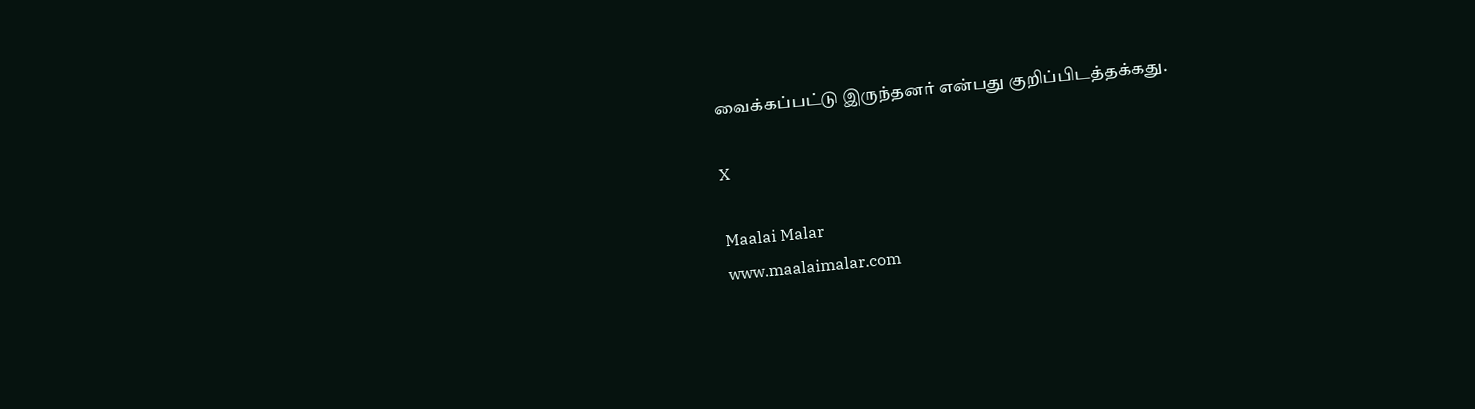வைக்கப்பட்டு இருந்தனர் என்பது குறிப்பிடத்தக்கது.

X

Maalai Malar
www.maalaimalar.com